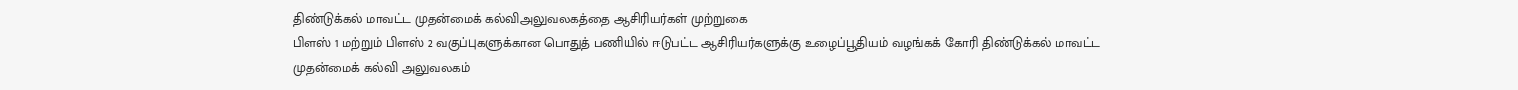திண்டுக்கல் மாவட்ட முதன்மைக் கல்விஅலுவலகத்தை ஆசிரியர்கள் முற்றுகை
பிளஸ் 1 மற்றும் பிளஸ் 2 வகுப்புகளுக்கான பொதுத் பணியில் ஈடுபட்ட ஆசிரியர்களுக்கு உழைப்பூதியம் வழங்கக் கோரி திண்டுக்கல் மாவட்ட முதன்மைக் கல்வி அலுவலகம்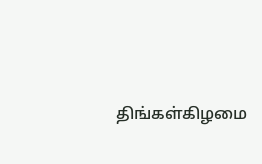திங்கள்கிழமை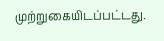முற்றுகையிடப்பட்டது.